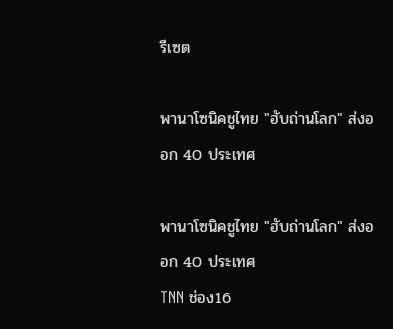รีเซต

พานาโซนิคชูไทย "ฮับถ่านโลก" ส่งออก 40 ประเทศ

พานาโซนิคชูไทย "ฮับถ่านโลก" ส่งออก 40 ประเทศ
TNN ช่อง16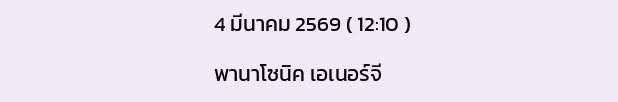4 มีนาคม 2569 ( 12:10 )

พานาโซนิค เอเนอร์จี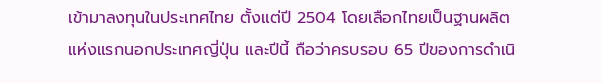เข้ามาลงทุนในประเทศไทย ตั้งแต่ปี 2504 โดยเลือกไทยเป็นฐานผลิตแห่งแรกนอกประเทศญี่ปุ่น และปีนี้ ถือว่าครบรอบ 65 ปีของการดำเนิ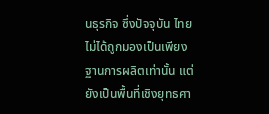นธุรกิจ ซึ่งปัจจุบัน ไทย ไม่ได้ถูกมองเป็นเพียงฐานการผลิตเท่านั้น แต่ยังเป็นพื้นที่เชิงยุทธศา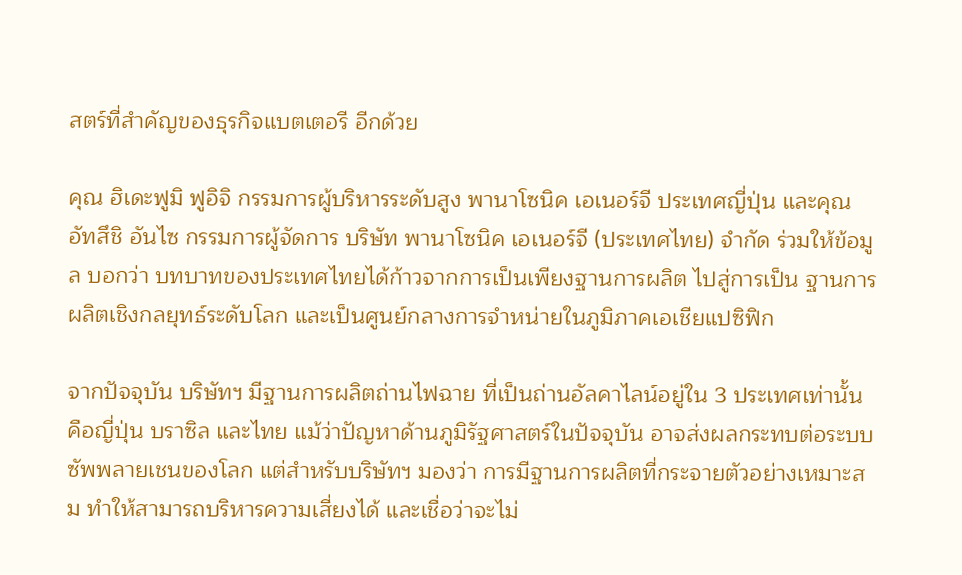สตร์ที่สำคัญของธุรกิจแบตเตอรี อีกด้วย

คุณ ฮิเดะฟูมิ ฟูอิจิ กรรมการผู้บริหารระดับสูง พานาโซนิค เอเนอร์จี ประเทศญี่ปุ่น และคุณ อัทสึชิ อันไซ กรรมการผู้จัดการ บริษัท พานาโซนิค เอเนอร์จี (ประเทศไทย) จำกัด ร่วมให้ข้อมูล บอกว่า บทบาทของประเทศไทยได้ก้าวจากการเป็นเพียงฐานการผลิต ไปสู่การเป็น ฐานการผลิตเชิงกลยุทธ์ระดับโลก และเป็นศูนย์กลางการจำหน่ายในภูมิภาคเอเชียแปซิฟิก

จากปัจจุบัน บริษัทฯ มีฐานการผลิตถ่านไฟฉาย ที่เป็นถ่านอัลคาไลน์อยู่ใน 3 ประเทศเท่านั้น คือญี่ปุ่น บราซิล และไทย แม้ว่าปัญหาด้านภูมิรัฐศาสตร์ในปัจจุบัน อาจส่งผลกระทบต่อระบบซัพพลายเชนของโลก แต่สำหรับบริษัทฯ มองว่า การมีฐานการผลิตที่กระจายตัวอย่างเหมาะสม ทำให้สามารถบริหารความเสี่ยงได้ และเชื่อว่าจะไม่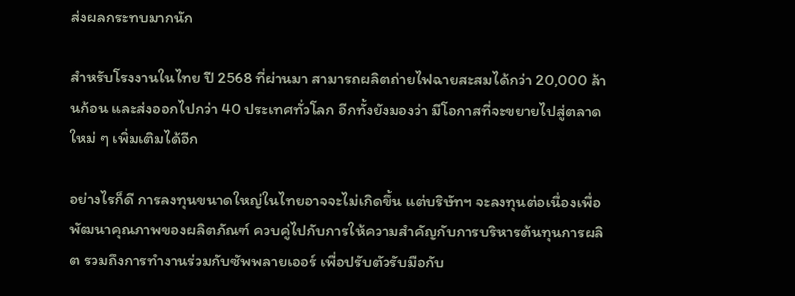ส่งผลกระทบมากนัก

สำหรับโรงงานในไทย ปี 2568 ที่ผ่านมา สามารถผลิตถ่ายไฟฉายสะสมได้กว่า 20,000 ล้านก้อน และส่งออกไปกว่า 40 ประเทศทั่วโลก อีกทั้งยังมองว่า มีโอกาสที่จะขยายไปสู่ตลาดใหม่ ๆ เพิ่มเติมได้อีก

อย่างไรก็ดี การลงทุนขนาดใหญ่ในไทยอาจจะไม่เกิดขึ้น แต่บริษัทฯ จะลงทุนต่อเนื่องเพื่อพัฒนาคุณภาพของผลิตภัณฑ์ ควบคู่ไปกับการให้ความสำคัญกับการบริหารต้นทุนการผลิต รวมถึงการทำงานร่วมกับซัพพลายเออร์ เพื่อปรับตัวรับมือกับ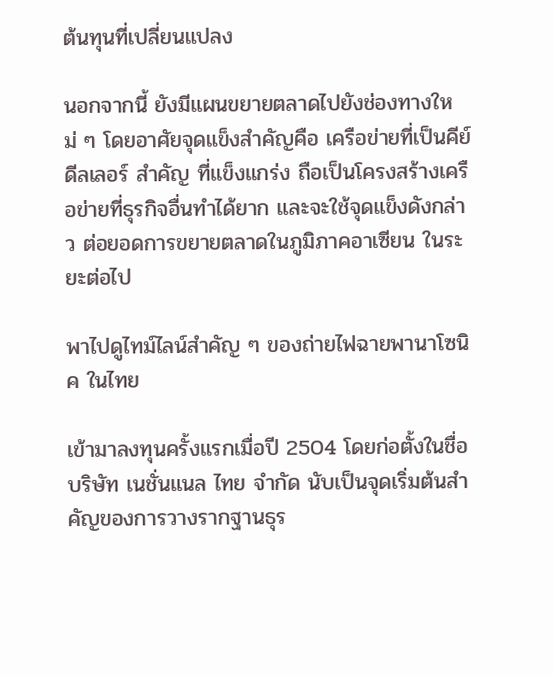ต้นทุนที่เปลี่ยนแปลง

นอกจากนี้ ยังมีแผนขยายตลาดไปยังช่องทางใหม่ ๆ โดยอาศัยจุดแข็งสำคัญคือ เครือข่ายที่เป็นคีย์ ดีลเลอร์ สำคัญ ที่แข็งแกร่ง ถือเป็นโครงสร้างเครือข่ายที่ธุรกิจอื่นทำได้ยาก และจะใช้จุดแข็งดังกล่าว ต่อยอดการขยายตลาดในภูมิภาคอาเซียน ในระยะต่อไป

พาไปดูไทม์ไลน์สำคัญ ๆ ของถ่ายไฟฉายพานาโซนิค ในไทย

เข้ามาลงทุนครั้งแรกเมื่อปี 2504 โดยก่อตั้งในชื่อ บริษัท เนชั่นแนล ไทย จำกัด นับเป็นจุดเริ่มต้นสำคัญของการวางรากฐานธุร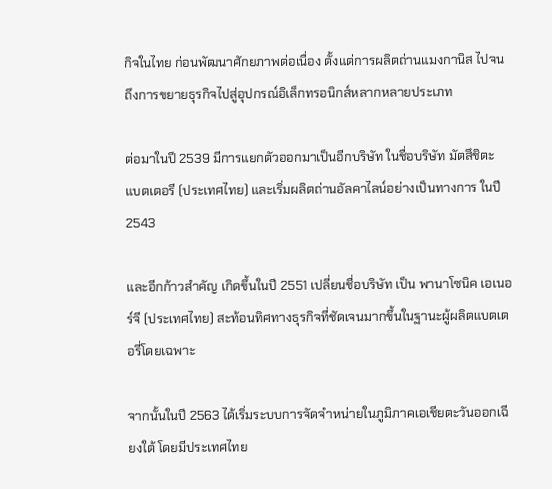กิจในไทย ก่อนพัฒนาศักยภาพต่อเนื่อง ตั้งแต่การผลิตถ่านแมงกานิส ไปจนถึงการขยายธุรกิจไปสู่อุปกรณ์อิเล็กทรอนิกส์หลากหลายประเภท

ต่อมาในปี 2539 มีการแยกตัวออกมาเป็นอีกบริษัท ในชื่อบริษัท มัตสึชิตะ แบตเตอรี (ประเทศไทย) และเริ่มผลิตถ่านอัลคาไลน์อย่างเป็นทางการ ในปี 2543

และอีกก้าวสำคัญ เกิดขึ้นในปี 2551 เปลี่ยนชื่อบริษัท เป็น พานาโซนิค เอเนอร์จี (ประเทศไทย) สะท้อนทิศทางธุรกิจที่ชัดเจนมากขึ้นในฐานะผู้ผลิตแบตเตอรี่โดยเฉพาะ

จากนั้นในปี 2563 ได้เริ่มระบบการจัดจำหน่ายในภูมิภาคเอเชียตะวันออกเฉียงใต้ โดยมีประเทศไทย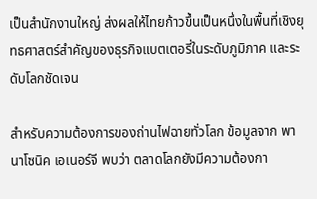เป็นสำนักงานใหญ่ ส่งผลให้ไทยก้าวขึ้นเป็นหนึ่งในพื้นที่เชิงยุทธศาสตร์สำคัญของธุรกิจแบตเตอรี่ในระดับภูมิภาค และระดับโลกชัดเจน

สำหรับความต้องการของถ่านไฟฉายทั่วโลก ข้อมูลจาก พานาโซนิค เอเนอร์จี พบว่า ตลาดโลกยังมีความต้องกา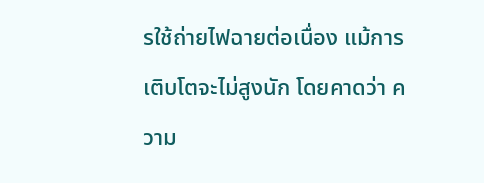รใช้ถ่ายไฟฉายต่อเนื่อง แม้การเติบโตจะไม่สูงนัก โดยคาดว่า ความ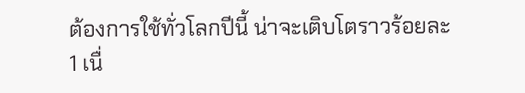ต้องการใช้ทั่วโลกปีนี้ น่าจะเติบโตราวร้อยละ 1 เนื่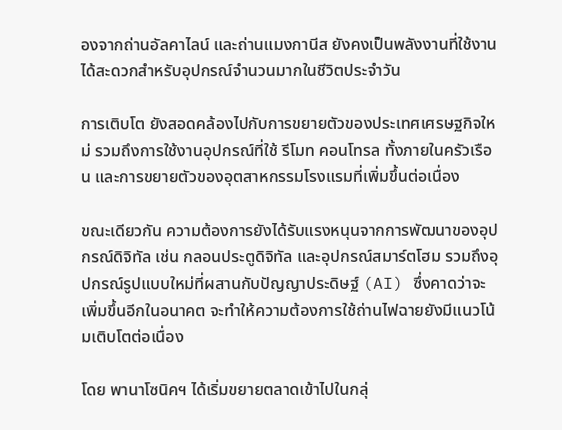องจากถ่านอัลคาไลน์ และถ่านแมงกานีส ยังคงเป็นพลังงานที่ใช้งานได้สะดวกสำหรับอุปกรณ์จำนวนมากในชีวิตประจำวัน

การเติบโต ยังสอดคล้องไปกับการขยายตัวของประเทศเศรษฐกิจใหม่ รวมถึงการใช้งานอุปกรณ์ที่ใช้ รีโมท คอนโทรล ทั้งภายในครัวเรือน และการขยายตัวของอุตสาหกรรมโรงแรมที่เพิ่มขึ้นต่อเนื่อง

ขณะเดียวกัน ความต้องการยังได้รับแรงหนุนจากการพัฒนาของอุปกรณ์ดิจิทัล เช่น กลอนประตูดิจิทัล และอุปกรณ์สมาร์ตโฮม รวมถึงอุปกรณ์รูปแบบใหม่ที่ผสานกับปัญญาประดิษฐ์ (AI) ซึ่งคาดว่าจะเพิ่มขึ้นอีกในอนาคต จะทำให้ความต้องการใช้ถ่านไฟฉายยังมีแนวโน้มเติบโตต่อเนื่อง

โดย พานาโซนิคฯ ได้เริ่มขยายตลาดเข้าไปในกลุ่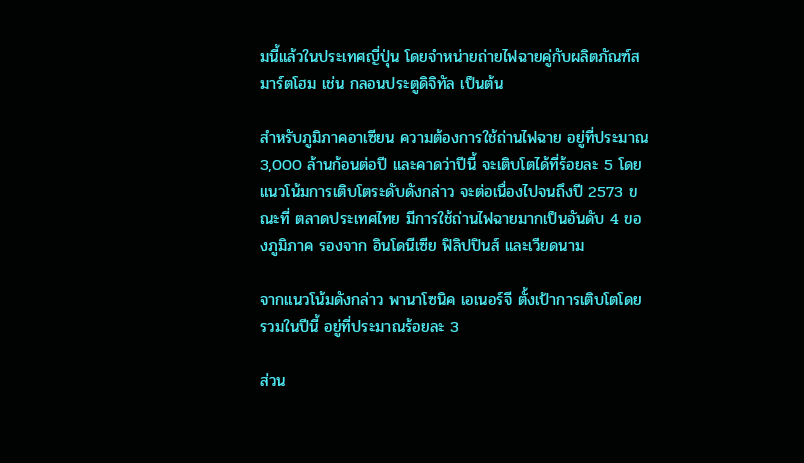มนี้แล้วในประเทศญี่ปุ่น โดยจำหน่ายถ่ายไฟฉายคู่กับผลิตภัณฑ์สมาร์ตโฮม เช่น กลอนประตูดิจิทัล เป็นต้น

สำหรับภูมิภาคอาเซียน ความต้องการใช้ถ่านไฟฉาย อยู่ที่ประมาณ 3,000 ล้านก้อนต่อปี และคาดว่าปีนี้ จะเติบโตได้ที่ร้อยละ 5 โดยแนวโน้มการเติบโตระดับดังกล่าว จะต่อเนื่องไปจนถึงปี 2573 ขณะที่ ตลาดประเทศไทย มีการใช้ถ่านไฟฉายมากเป็นอันดับ 4 ของภูมิภาค รองจาก อินโดนีเซีย ฟิลิปปินส์ และเวียดนาม

จากแนวโน้มดังกล่าว พานาโซนิค เอเนอร์จี ตั้งเป้าการเติบโตโดยรวมในปีนี้ อยู่ที่ประมาณร้อยละ 3

ส่วน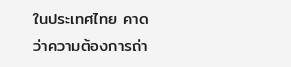ในประเทศไทย คาดว่าความต้องการถ่า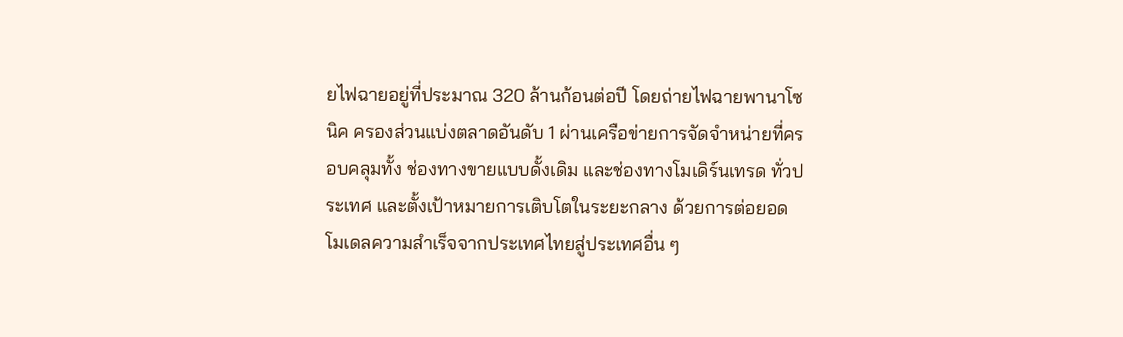ยไฟฉายอยู่ที่ประมาณ 320 ล้านก้อนต่อปี โดยถ่ายไฟฉายพานาโซนิค ครองส่วนแบ่งตลาดอันดับ 1 ผ่านเครือข่ายการจัดจำหน่ายที่ครอบคลุมทั้ง ช่องทางขายแบบดั้งเดิม และช่องทางโมเดิร์นเทรด ทั่วประเทศ และตั้งเป้าหมายการเติบโตในระยะกลาง ด้วยการต่อยอดโมเดลความสำเร็จจากประเทศไทยสู่ประเทศอื่น ๆ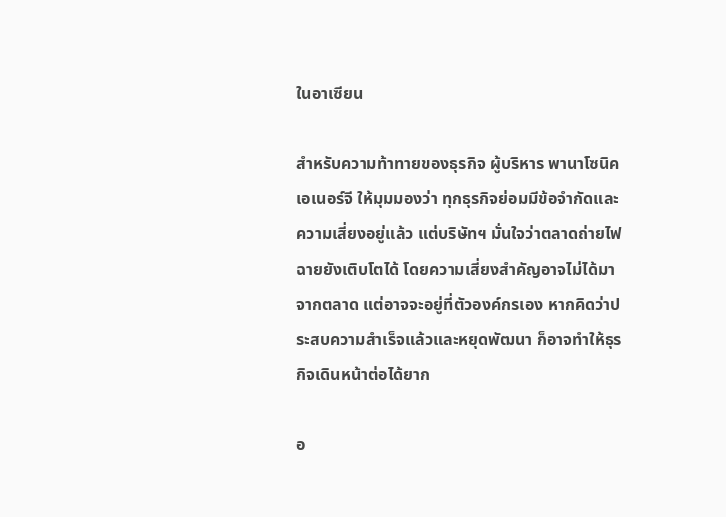ในอาเซียน

สำหรับความท้าทายของธุรกิจ ผู้บริหาร พานาโซนิค เอเนอร์จี ให้มุมมองว่า ทุกธุรกิจย่อมมีข้อจำกัดและความเสี่ยงอยู่แล้ว แต่บริษัทฯ มั่นใจว่าตลาดถ่ายไฟฉายยังเติบโตได้ โดยความเสี่ยงสำคัญอาจไม่ได้มาจากตลาด แต่อาจจะอยู่ที่ตัวองค์กรเอง หากคิดว่าประสบความสำเร็จแล้วและหยุดพัฒนา ก็อาจทำให้ธุรกิจเดินหน้าต่อได้ยาก

อ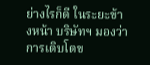ย่างไรก็ดี ในระยะข้างหน้า บริษัทฯ มองว่าการเติบโตข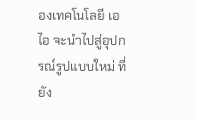องเทคโนโลยี เอไอ จะนำไปสู่อุปกรณ์รูปแบบใหม่ ที่ยัง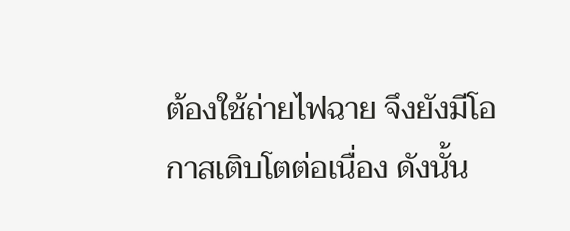ต้องใช้ถ่ายไฟฉาย จึงยังมีโอกาสเติบโตต่อเนื่อง ดังนั้น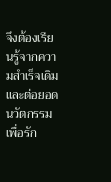จึงต้องเรียนรู้จากความสำเร็จเดิม และต่อยอดนวัตกรรมเพื่อรัก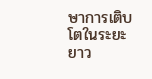ษาการเติบโตในระยะยาว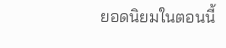ยอดนิยมในตอนนี้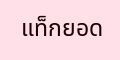แท็กยอด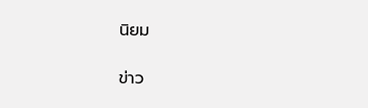นิยม

ข่าว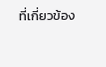ที่เกี่ยวข้อง